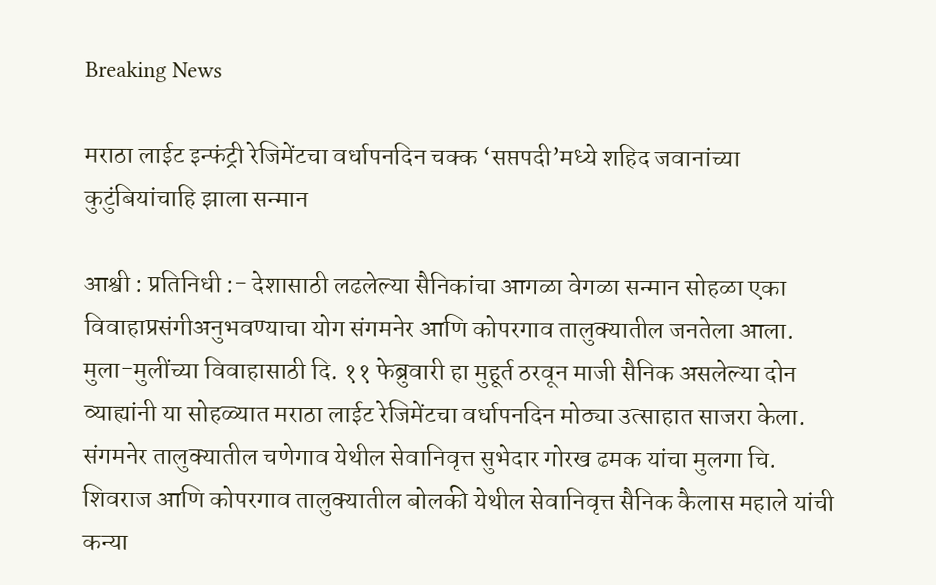Breaking News

मराठा लाईट इन्फंट्री रेजिमेंटचा वर्धापनदिन चक्क ‘सप्तपदी’मध्ये शहिद जवानांच्या कुटुंबियांचाहि झाला सन्मान

आश्वी : प्रतिनिधी :- देशासाठी लढलेल्या सैनिकांचा आगळा वेगळा सन्मान सोहळा एका विवाहाप्रसंगीअनुभवण्याचा योग संगमनेर आणि कोपरगाव तालुक्यातील जनतेला आला. मुला-मुलींच्या विवाहासाठी दि. ११ फेब्रुवारी हा मुहूर्त ठरवून माजी सैनिक असलेल्या दोन व्याह्यांनी या सोहळ्यात मराठा लाईट रेजिमेंटचा वर्धापनदिन मोठ्या उत्साहात साजरा केला.
संगमनेर तालुक्यातील चणेगाव येथील सेवानिवृत्त सुभेदार गोरख ढमक यांचा मुलगा चि. शिवराज आणि कोपरगाव तालुक्यातील बोलकी येथील सेवानिवृत्त सैनिक कैलास महाले यांची कन्या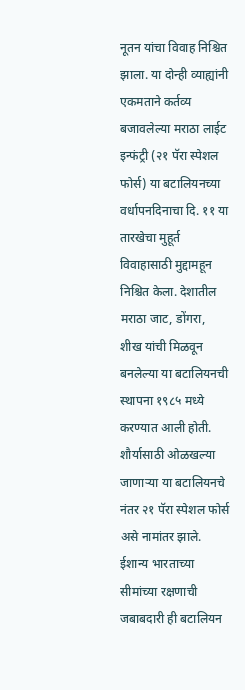नूतन यांचा विवाह निश्चित झाला. या दोन्ही व्याह्यांनी एकमताने कर्तव्य बजावलेल्या मराठा लाईट इन्फंट्री (२१ पॅरा स्पेशल फोर्स) या बटालियनच्या वर्धापनदिनाचा दि. ११ या तारखेचा मुहूर्त विवाहासाठी मुद्दामहून निश्चित केला. देशातील मराठा जाट, डोंगरा, शीख यांची मिळवून बनलेल्या या बटालियनची स्थापना १९८५ मध्ये करण्यात आली होती. शौर्यासाठी ओळखल्या जाणाऱ्या या बटालियनचे नंतर २१ पॅरा स्पेशल फोर्स असे नामांतर झाले. ईशान्य भारताच्या सीमांच्या रक्षणाची जबाबदारी ही बटालियन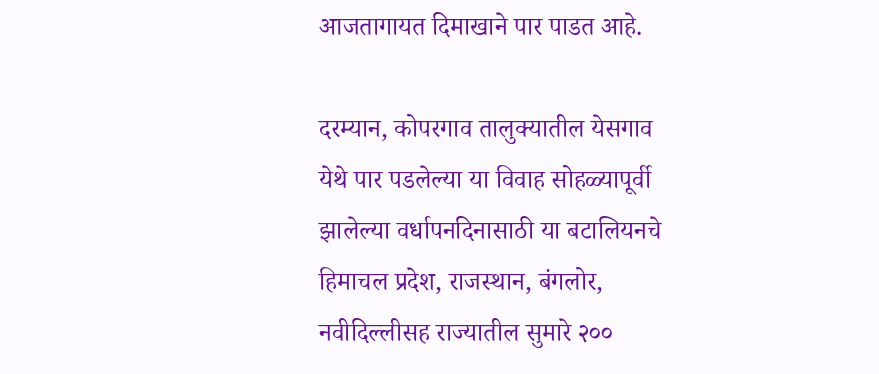आजतागायत दिमाखाने पार पाडत आहे.

दरम्यान, कोपरगाव तालुक्यातील येसगाव येथे पार पडलेल्या या विवाह सोहळ्यापूर्वी झालेल्या वर्धापनदिनासाठी या बटालियनचे हिमाचल प्रदेश, राजस्थान, बंगलोर, नवीदिल्लीसह राज्यातील सुमारे २००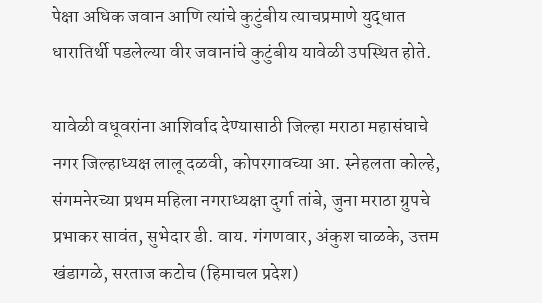पेक्षा अधिक जवान आणि त्यांचे कुटुंबीय त्याचप्रमाणे युद्धात धारातिर्थी पडलेल्या वीर जवानांचे कुटुंबीय यावेळी उपस्थित होते.

यावेळी वधूवरांना आशिर्वाद देण्यासाठी जिल्हा मराठा महासंघाचे नगर जिल्हाध्यक्ष लालू दळवी, कोपरगावच्या आ. स्नेहलता कोल्हे, संगमनेरच्या प्रथम महिला नगराध्यक्षा दुर्गा तांबे, जुना मराठा ग्रुपचे प्रभाकर सावंत, सुभेदार डी. वाय. गंगणवार, अंकुश चाळके, उत्तम खंडागळे, सरताज कटोच (हिमाचल प्रदेश)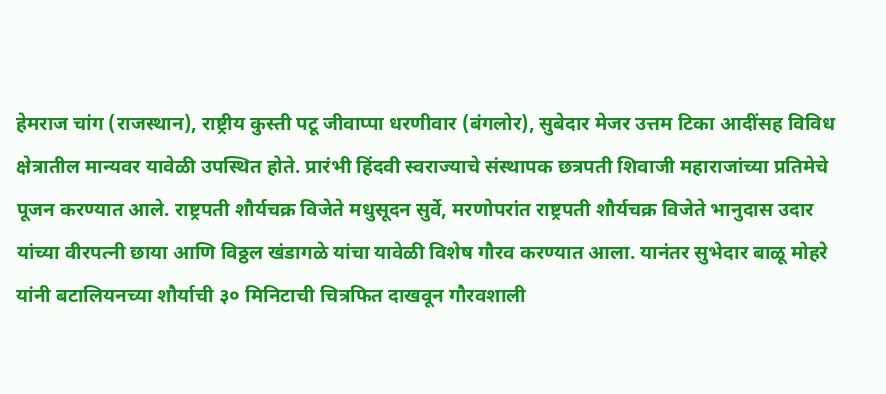हेमराज चांग (राजस्थान), राष्ट्रीय कुस्ती पटू जीवाप्पा धरणीवार (बंगलोर), सुबेदार मेजर उत्तम टिका आदींसह विविध क्षेत्रातील मान्यवर यावेळी उपस्थित होते. प्रारंभी हिंदवी स्वराज्याचे संस्थापक छत्रपती शिवाजी महाराजांच्या प्रतिमेचे पूजन करण्यात आले. राष्ट्रपती शौर्यचक्र विजेते मधुसूदन सुर्वे, मरणोपरांत राष्ट्रपती शौर्यचक्र विजेते भानुदास उदार यांच्या वीरपत्नी छाया आणि विठ्ठल खंडागळे यांचा यावेळी विशेष गौरव करण्यात आला. यानंतर सुभेदार बाळू मोहरे यांनी बटालियनच्या शौर्याची ३० मिनिटाची चित्रफित दाखवून गौरवशाली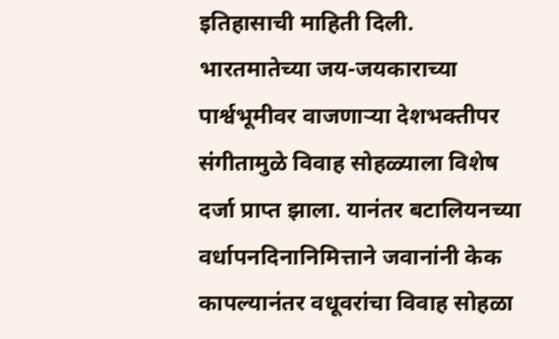इतिहासाची माहिती दिली. भारतमातेच्या जय-जयकाराच्या पार्श्वभूमीवर वाजणाऱ्या देशभक्तीपर संगीतामुळे विवाह सोहळ्याला विशेष दर्जा प्राप्त झाला. यानंतर बटालियनच्या वर्धापनदिनानिमित्ताने जवानांनी केक कापल्यानंतर वधूवरांचा विवाह सोहळा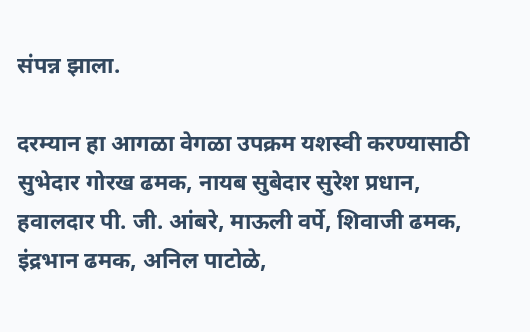संपन्न झाला.

दरम्यान हा आगळा वेगळा उपक्रम यशस्वी करण्यासाठी सुभेदार गोरख ढमक, नायब सुबेदार सुरेश प्रधान, हवालदार पी. जी. आंबरे, माऊली वर्पे, शिवाजी ढमक, इंद्रभान ढमक, अनिल पाटोळे,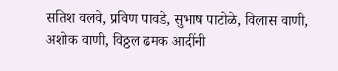सतिश वलवे, प्रविण पावडे, सुभाष पाटोळे, विलास वाणी, अशोक वाणी, विठ्ठल ढमक आदींनी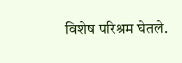विशेष परिश्रम घेतले.